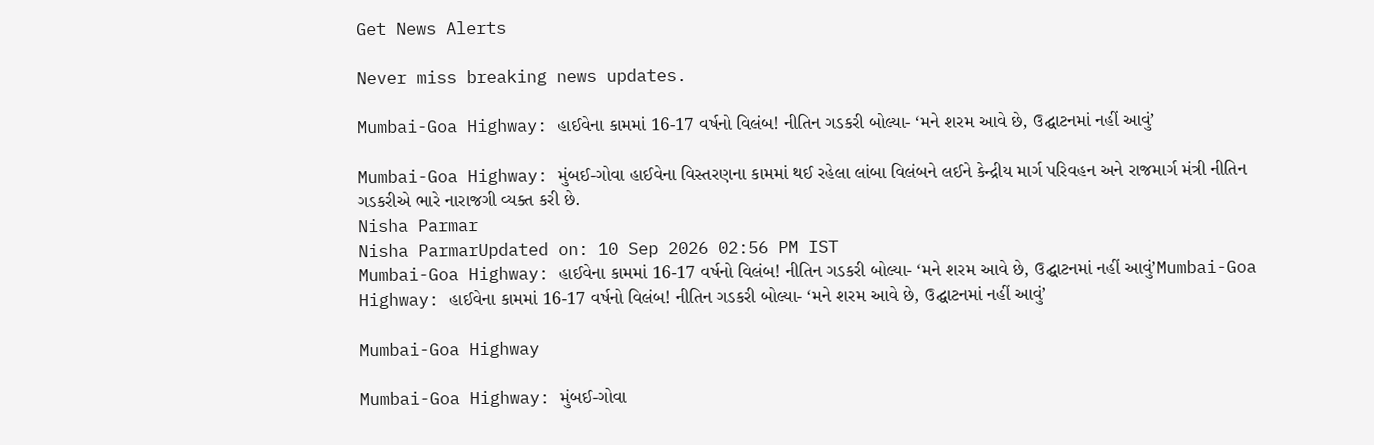Get News Alerts

Never miss breaking news updates.

Mumbai-Goa Highway: હાઈવેના કામમાં 16-17 વર્ષનો વિલંબ! નીતિન ગડકરી બોલ્યા- ‘મને શરમ આવે છે, ઉદ્ઘાટનમાં નહીં આવું’

Mumbai-Goa Highway: મુંબઈ-ગોવા હાઈવેના વિસ્તરણના કામમાં થઈ રહેલા લાંબા વિલંબને લઈને કેન્દ્રીય માર્ગ પરિવહન અને રાજમાર્ગ મંત્રી નીતિન ગડકરીએ ભારે નારાજગી વ્યક્ત કરી છે.
Nisha Parmar
Nisha ParmarUpdated on: 10 Sep 2026 02:56 PM IST
Mumbai-Goa Highway: હાઈવેના કામમાં 16-17 વર્ષનો વિલંબ! નીતિન ગડકરી બોલ્યા- ‘મને શરમ આવે છે, ઉદ્ઘાટનમાં નહીં આવું’Mumbai-Goa Highway: હાઈવેના કામમાં 16-17 વર્ષનો વિલંબ! નીતિન ગડકરી બોલ્યા- ‘મને શરમ આવે છે, ઉદ્ઘાટનમાં નહીં આવું’

Mumbai-Goa Highway

Mumbai-Goa Highway: મુંબઈ-ગોવા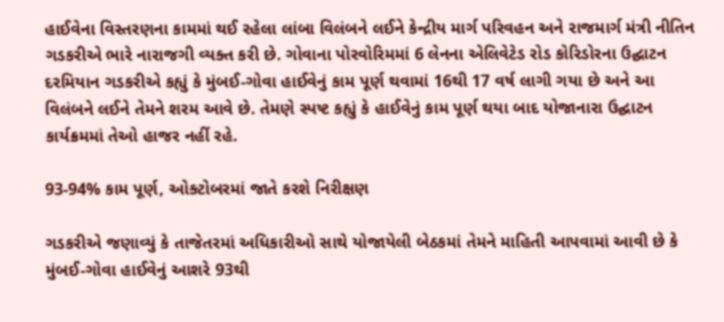હાઈવેના વિસ્તરણના કામમાં થઈ રહેલા લાંબા વિલંબને લઈને કેન્દ્રીય માર્ગ પરિવહન અને રાજમાર્ગ મંત્રી નીતિન ગડકરીએ ભારે નારાજગી વ્યક્ત કરી છે. ગોવાના પોરવોરિમમાં 6 લેનના એલિવેટેડ રોડ કોરિડોરના ઉદ્ઘાટન દરમિયાન ગડકરીએ કહ્યું કે મુંબઈ-ગોવા હાઈવેનું કામ પૂર્ણ થવામાં 16થી 17 વર્ષ લાગી ગયા છે અને આ વિલંબને લઈને તેમને શરમ આવે છે. તેમણે સ્પષ્ટ કહ્યું કે હાઈવેનું કામ પૂર્ણ થયા બાદ યોજાનારા ઉદ્ઘાટન કાર્યક્રમમાં તેઓ હાજર નહીં રહે.

93-94% કામ પૂર્ણ, ઓક્ટોબરમાં જાતે કરશે નિરીક્ષણ

ગડકરીએ જણાવ્યું કે તાજેતરમાં અધિકારીઓ સાથે યોજાયેલી બેઠકમાં તેમને માહિતી આપવામાં આવી છે કે મુંબઈ-ગોવા હાઈવેનું આશરે 93થી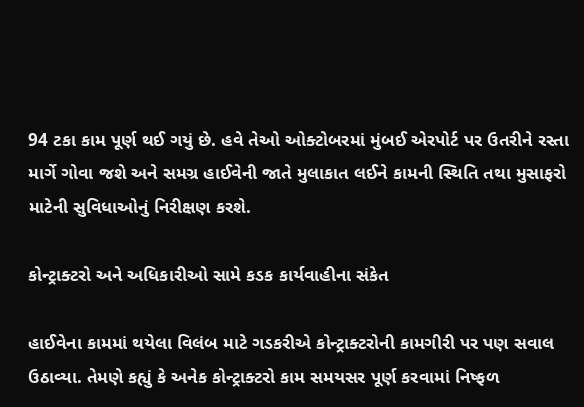94 ટકા કામ પૂર્ણ થઈ ગયું છે. હવે તેઓ ઓક્ટોબરમાં મુંબઈ એરપોર્ટ પર ઉતરીને રસ્તા માર્ગે ગોવા જશે અને સમગ્ર હાઈવેની જાતે મુલાકાત લઈને કામની સ્થિતિ તથા મુસાફરો માટેની સુવિધાઓનું નિરીક્ષણ કરશે.

કોન્ટ્રાક્ટરો અને અધિકારીઓ સામે કડક કાર્યવાહીના સંકેત

હાઈવેના કામમાં થયેલા વિલંબ માટે ગડકરીએ કોન્ટ્રાક્ટરોની કામગીરી પર પણ સવાલ ઉઠાવ્યા. તેમણે કહ્યું કે અનેક કોન્ટ્રાક્ટરો કામ સમયસર પૂર્ણ કરવામાં નિષ્ફળ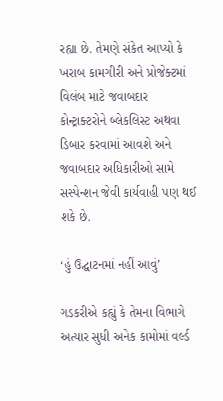રહ્યા છે. તેમણે સંકેત આપ્યો કે ખરાબ કામગીરી અને પ્રોજેક્ટમાં વિલંબ માટે જવાબદાર કોન્ટ્રાક્ટરોને બ્લેકલિસ્ટ અથવા ડિબાર કરવામાં આવશે અને જવાબદાર અધિકારીઓ સામે સસ્પેન્શન જેવી કાર્યવાહી પણ થઈ શકે છે.

‘હું ઉદ્ઘાટનમાં નહીં આવું’

ગડકરીએ કહ્યું કે તેમના વિભાગે અત્યાર સુધી અનેક કામોમાં વર્લ્ડ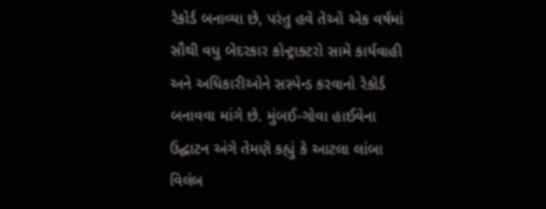રેકોર્ડ બનાવ્યા છે, પરંતુ હવે તેઓ એક વર્ષમાં સૌથી વધુ બેદરકાર કોન્ટ્રાક્ટરો સામે કાર્યવાહી અને અધિકારીઓને સસ્પેન્ડ કરવાનો રેકોર્ડ બનાવવા માંગે છે. મુંબઈ-ગોવા હાઈવેના ઉદ્ઘાટન અંગે તેમણે કહ્યું કે આટલા લાંબા વિલંબ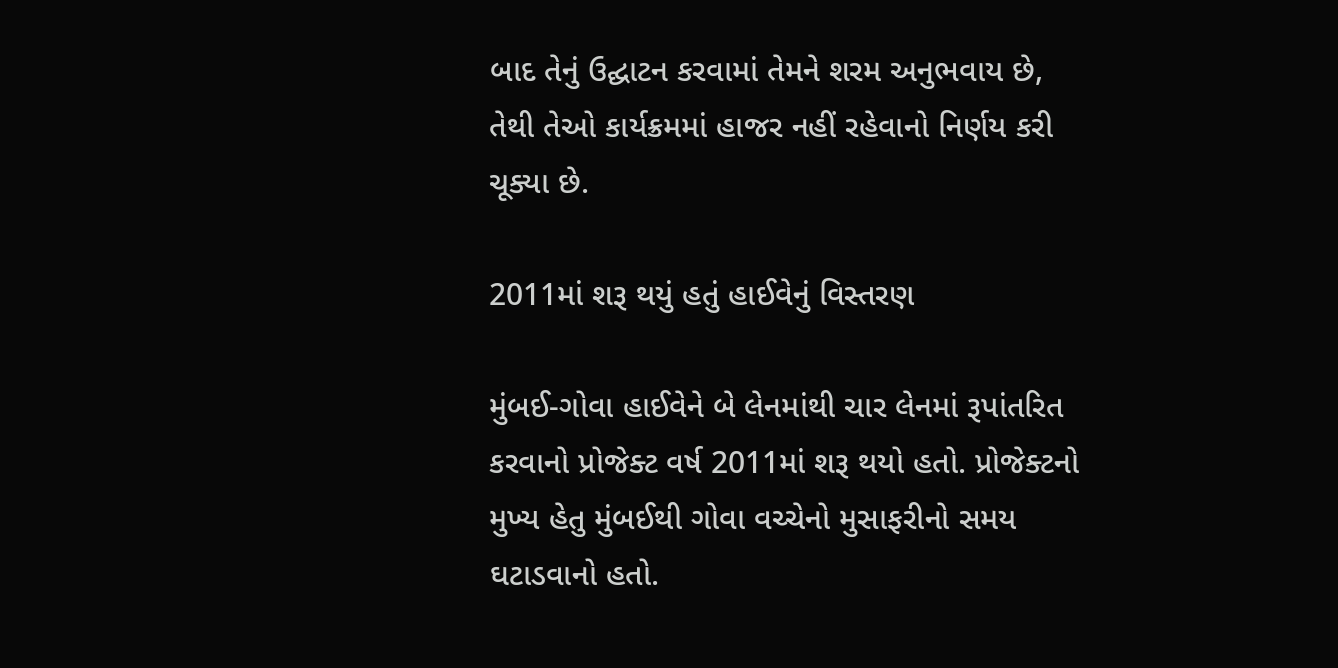બાદ તેનું ઉદ્ઘાટન કરવામાં તેમને શરમ અનુભવાય છે, તેથી તેઓ કાર્યક્રમમાં હાજર નહીં રહેવાનો નિર્ણય કરી ચૂક્યા છે.

2011માં શરૂ થયું હતું હાઈવેનું વિસ્તરણ

મુંબઈ-ગોવા હાઈવેને બે લેનમાંથી ચાર લેનમાં રૂપાંતરિત કરવાનો પ્રોજેક્ટ વર્ષ 2011માં શરૂ થયો હતો. પ્રોજેક્ટનો મુખ્ય હેતુ મુંબઈથી ગોવા વચ્ચેનો મુસાફરીનો સમય ઘટાડવાનો હતો.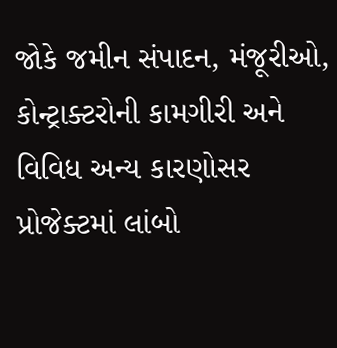જોકે જમીન સંપાદન, મંજૂરીઓ, કોન્ટ્રાક્ટરોની કામગીરી અને વિવિધ અન્ય કારણોસર પ્રોજેક્ટમાં લાંબો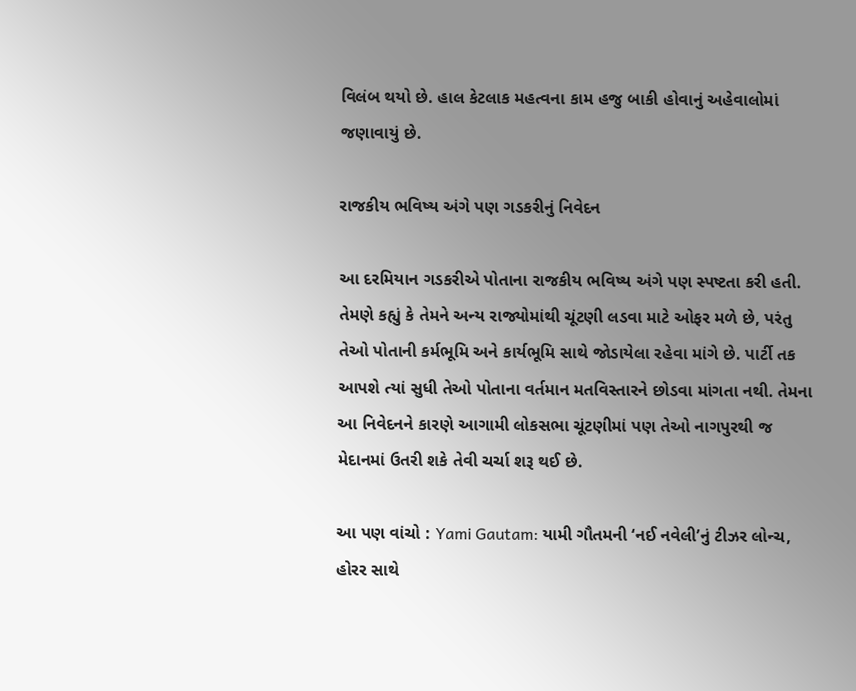વિલંબ થયો છે. હાલ કેટલાક મહત્વના કામ હજુ બાકી હોવાનું અહેવાલોમાં જણાવાયું છે.

રાજકીય ભવિષ્ય અંગે પણ ગડકરીનું નિવેદન

આ દરમિયાન ગડકરીએ પોતાના રાજકીય ભવિષ્ય અંગે પણ સ્પષ્ટતા કરી હતી. તેમણે કહ્યું કે તેમને અન્ય રાજ્યોમાંથી ચૂંટણી લડવા માટે ઓફર મળે છે, પરંતુ તેઓ પોતાની કર્મભૂમિ અને કાર્યભૂમિ સાથે જોડાયેલા રહેવા માંગે છે. પાર્ટી તક આપશે ત્યાં સુધી તેઓ પોતાના વર્તમાન મતવિસ્તારને છોડવા માંગતા નથી. તેમના આ નિવેદનને કારણે આગામી લોકસભા ચૂંટણીમાં પણ તેઓ નાગપુરથી જ મેદાનમાં ઉતરી શકે તેવી ચર્ચા શરૂ થઈ છે.

આ પણ વાંચો : Yami Gautam: યામી ગૌતમની ‘નઈ નવેલી’નું ટીઝર લોન્ચ, હોરર સાથે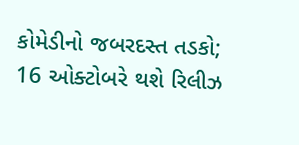કોમેડીનો જબરદસ્ત તડકો; 16 ઓક્ટોબરે થશે રિલીઝ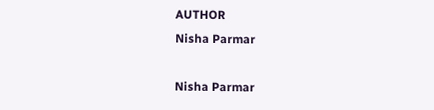AUTHOR
Nisha Parmar

Nisha Parmar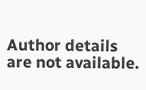Author details are not available.